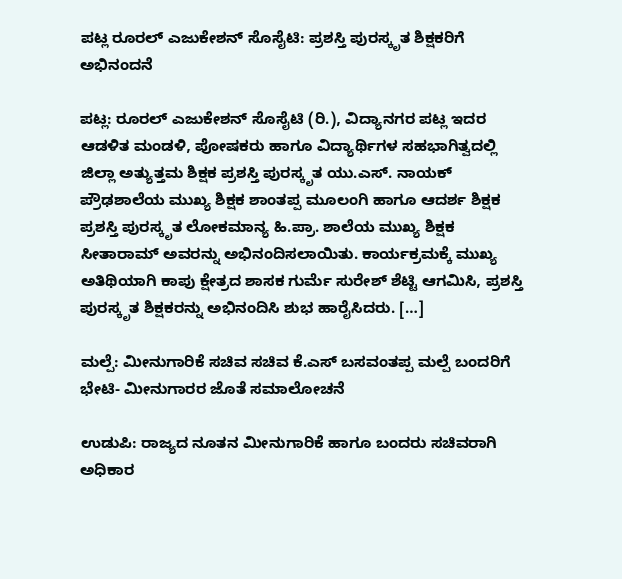ಪಟ್ಲ ರೂರಲ್ ಎಜುಕೇಶನ್ ಸೊಸೈಟಿ: ಪ್ರಶಸ್ತಿ ಪುರಸ್ಕೃತ ಶಿಕ್ಷಕರಿಗೆ ಅಭಿನಂದನೆ

ಪಟ್ಲ: ರೂರಲ್ ಎಜುಕೇಶನ್ ಸೊಸೈಟಿ (ರಿ.), ವಿದ್ಯಾನಗರ ಪಟ್ಲ ಇದರ ಆಡಳಿತ ಮಂಡಳಿ, ಪೋಷಕರು ಹಾಗೂ ವಿದ್ಯಾರ್ಥಿಗಳ ಸಹಭಾಗಿತ್ವದಲ್ಲಿ ಜಿಲ್ಲಾ ಅತ್ಯುತ್ತಮ ಶಿಕ್ಷಕ ಪ್ರಶಸ್ತಿ ಪುರಸ್ಕೃತ ಯು.ಎಸ್. ನಾಯಕ್ ಪ್ರೌಢಶಾಲೆಯ ಮುಖ್ಯ ಶಿಕ್ಷಕ ಶಾಂತಪ್ಪ ಮೂಲಂಗಿ ಹಾಗೂ ಆದರ್ಶ ಶಿಕ್ಷಕ ಪ್ರಶಸ್ತಿ ಪುರಸ್ಕೃತ ಲೋಕಮಾನ್ಯ ಹಿ.ಪ್ರಾ. ಶಾಲೆಯ ಮುಖ್ಯ ಶಿಕ್ಷಕ ಸೀತಾರಾಮ್ ಅವರನ್ನು ಅಭಿನಂದಿಸಲಾಯಿತು. ಕಾರ್ಯಕ್ರಮಕ್ಕೆ ಮುಖ್ಯ ಅತಿಥಿಯಾಗಿ ಕಾಪು ಕ್ಷೇತ್ರದ ಶಾಸಕ ಗುರ್ಮೆ ಸುರೇಶ್ ಶೆಟ್ಟಿ ಆಗಮಿಸಿ, ಪ್ರಶಸ್ತಿ ಪುರಸ್ಕೃತ ಶಿಕ್ಷಕರನ್ನು ಅಭಿನಂದಿಸಿ ಶುಭ ಹಾರೈಸಿದರು. […]

ಮಲ್ಪೆ: ಮೀನುಗಾರಿಕೆ ಸಚಿವ ಸಚಿವ ಕೆ.ಎಸ್ ಬಸವಂತಪ್ಪ ಮಲ್ಪೆ ಬಂದರಿಗೆ ಭೇಟಿ- ಮೀನುಗಾರರ ಜೊತೆ ಸಮಾಲೋಚನೆ

ಉಡುಪಿ: ರಾಜ್ಯದ ನೂತನ ಮೀನುಗಾರಿಕೆ ಹಾಗೂ ಬಂದರು ಸಚಿವರಾಗಿ ಅಧಿಕಾರ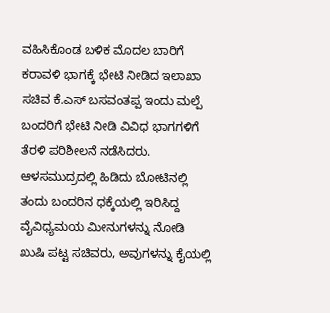ವಹಿಸಿಕೊಂಡ ಬಳಿಕ ಮೊದಲ ಬಾರಿಗೆ ಕರಾವಳಿ ಭಾಗಕ್ಕೆ ಭೇಟಿ ನೀಡಿದ ಇಲಾಖಾ ಸಚಿವ ಕೆ.ಎಸ್ ಬಸವಂತಪ್ಪ ಇಂದು ಮಲ್ಪೆ ಬಂದರಿಗೆ ಭೇಟಿ ನೀಡಿ ವಿವಿಧ ಭಾಗಗಳಿಗೆ ತೆರಳಿ ಪರಿಶೀಲನೆ ನಡೆಸಿದರು. ಆಳಸಮುದ್ರದಲ್ಲಿ ಹಿಡಿದು ಬೋಟಿನಲ್ಲಿ ತಂದು ಬಂದರಿನ ಧಕ್ಕೆಯಲ್ಲಿ ಇರಿಸಿದ್ದ ವೈವಿಧ್ಯಮಯ ಮೀನುಗಳನ್ನು ನೋಡಿ ಖುಷಿ ಪಟ್ಟ ಸಚಿವರು, ಅವುಗಳನ್ನು ಕೈಯಲ್ಲಿ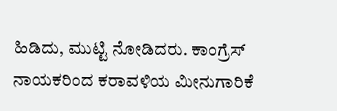ಹಿಡಿದು, ಮುಟ್ಟಿ ನೋಡಿದರು. ಕಾಂಗ್ರೆಸ್ ನಾಯಕರಿಂದ ಕರಾವಳಿಯ ಮೀನುಗಾರಿಕೆ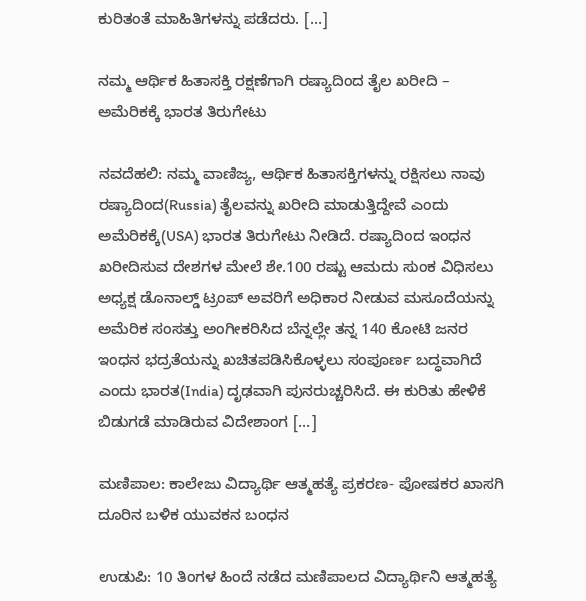ಕುರಿತಂತೆ ಮಾಹಿತಿಗಳನ್ನು ಪಡೆದರು. […]

ನಮ್ಮ ಆರ್ಥಿಕ ಹಿತಾಸಕ್ತಿ ರಕ್ಷಣೆಗಾಗಿ ರಷ್ಯಾದಿಂದ ತೈಲ ಖರೀದಿ – ಅಮೆರಿಕಕ್ಕೆ ಭಾರತ ತಿರುಗೇಟು

ನವದೆಹಲಿ: ನಮ್ಮ ವಾಣಿಜ್ಯ, ಆರ್ಥಿಕ ಹಿತಾಸಕ್ತಿಗಳನ್ನು ರಕ್ಷಿಸಲು ನಾವು ರಷ್ಯಾದಿಂದ(Russia) ತೈಲವನ್ನು ಖರೀದಿ ಮಾಡುತ್ತಿದ್ದೇವೆ ಎಂದು ಅಮೆರಿಕಕ್ಕೆ(USA) ಭಾರತ ತಿರುಗೇಟು ನೀಡಿದೆ. ರಷ್ಯಾದಿಂದ ಇಂಧನ ಖರೀದಿಸುವ ದೇಶಗಳ ಮೇಲೆ ಶೇ.100 ರಷ್ಟು ಆಮದು ಸುಂಕ ವಿಧಿಸಲು ಅಧ್ಯಕ್ಷ ಡೊನಾಲ್ಡ್‌ ಟ್ರಂಪ್‌ ಅವರಿಗೆ ಅಧಿಕಾರ ನೀಡುವ ಮಸೂದೆಯನ್ನು ಅಮೆರಿಕ ಸಂಸತ್ತು ಅಂಗೀಕರಿಸಿದ ಬೆನ್ನಲ್ಲೇ ತನ್ನ 140 ಕೋಟಿ ಜನರ ಇಂಧನ ಭದ್ರತೆಯನ್ನು ಖಚಿತಪಡಿಸಿಕೊಳ್ಳಲು ಸಂಪೂರ್ಣ ಬದ್ಧವಾಗಿದೆ ಎಂದು ಭಾರತ(India) ದೃಢವಾಗಿ ಪುನರುಚ್ಚರಿಸಿದೆ. ಈ ಕುರಿತು ಹೇಳಿಕೆ ಬಿಡುಗಡೆ ಮಾಡಿರುವ ವಿದೇಶಾಂಗ […]

ಮಣಿಪಾಲ: ಕಾಲೇಜು ವಿದ್ಯಾರ್ಥಿ ಆತ್ಮಹತ್ಯೆ ಪ್ರಕರಣ- ಪೋಷಕರ ಖಾಸಗಿ ದೂರಿನ ಬಳಿಕ ಯುವಕನ ಬಂಧನ

ಉಡುಪಿ: 10 ತಿಂಗಳ ಹಿಂದೆ ನಡೆದ ಮಣಿಪಾಲದ ವಿದ್ಯಾರ್ಥಿನಿ ಆತ್ಮಹತ್ಯೆ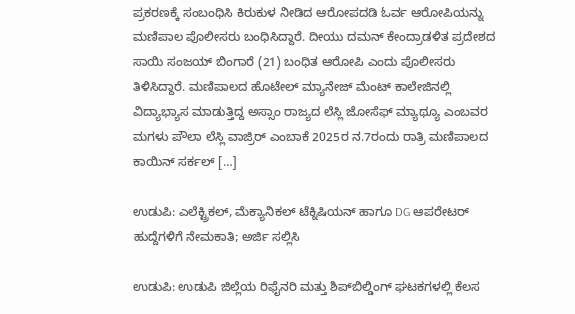ಪ್ರಕರಣಕ್ಕೆ ಸಂಬಂಧಿಸಿ ಕಿರುಕುಳ ನೀಡಿದ ಆರೋಪದಡಿ ಓರ್ವ ಆರೋಪಿಯನ್ನು ಮಣಿಪಾಲ ಪೊಲೀಸರು ಬಂಧಿಸಿದ್ದಾರೆ. ದೀಯು ದಮನ್ ಕೇಂದ್ರಾಡಳಿತ ಪ್ರದೇಶದ ಸಾಯಿ ಸಂಜಯ್ ಬಿಂಗಾರೆ (21) ಬಂಧಿತ ಆರೋಪಿ ಎಂದು ಪೊಲೀಸರು ತಿಳಿಸಿದ್ದಾರೆ. ಮಣಿಪಾಲದ ಹೊಟೇಲ್ ಮ್ಯಾನೇಜ್ ಮೆಂಟ್ ಕಾಲೇಜಿನಲ್ಲಿ ವಿದ್ಯಾಭ್ಯಾಸ ಮಾಡುತ್ತಿದ್ದ ಅಸ್ಸಾಂ ರಾಜ್ಯದ ಲೆಸ್ಲಿ ಜೋಸೆಫ್ ಮ್ಯಾಥ್ಯೂ ಎಂಬವರ ಮಗಳು ಪೌಲಾ ಲೆಸ್ಲಿ ವಾಜ್ರಿರ್ ಎಂಬಾಕೆ 2025ರ ನ.7ರಂದು ರಾತ್ರಿ ಮಣಿಪಾಲದ ಕಾಯಿನ್ ಸರ್ಕಲ್ […]

ಉಡುಪಿ: ಎಲೆಕ್ಟ್ರಿಕಲ್, ಮೆಕ್ಯಾನಿಕಲ್ ಟೆಕ್ನಿಷಿಯನ್ ಹಾಗೂ DG ಆಪರೇಟರ್ ಹುದ್ದೆಗಳಿಗೆ ನೇಮಕಾತಿ; ಅರ್ಜಿ ಸಲ್ಲಿಸಿ

ಉಡುಪಿ: ಉಡುಪಿ ಜಿಲ್ಲೆಯ ರಿಫೈನರಿ ಮತ್ತು ಶಿಪ್‌ಬಿಲ್ಡಿಂಗ್ ಘಟಕಗಳಲ್ಲಿ ಕೆಲಸ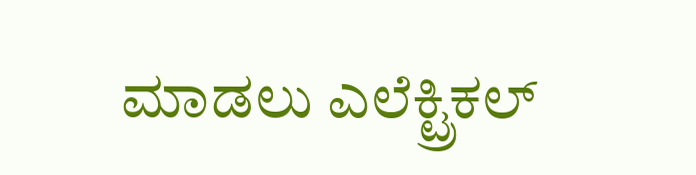ಮಾಡಲು ಎಲೆಕ್ಟ್ರಿಕಲ್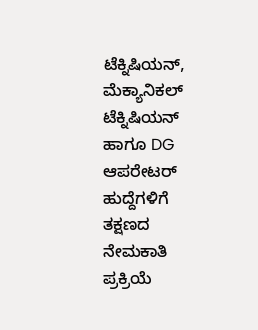ಟೆಕ್ನಿಷಿಯನ್, ಮೆಕ್ಯಾನಿಕಲ್ ಟೆಕ್ನಿಷಿಯನ್ ಹಾಗೂ DG ಆಪರೇಟರ್ ಹುದ್ದೆಗಳಿಗೆ ತಕ್ಷಣದ ನೇಮಕಾತಿ ಪ್ರಕ್ರಿಯೆ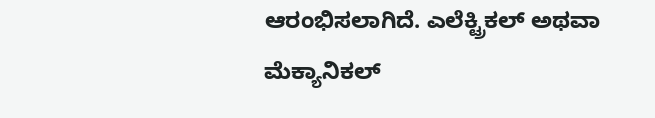ಆರಂಭಿಸಲಾಗಿದೆ. ಎಲೆಕ್ಟ್ರಿಕಲ್ ಅಥವಾ ಮೆಕ್ಯಾನಿಕಲ್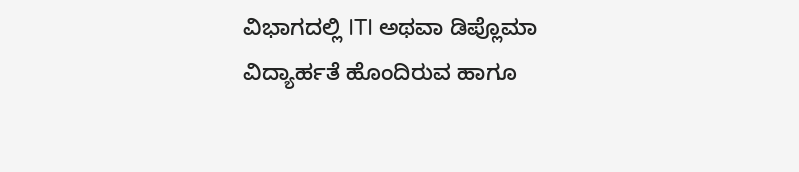ವಿಭಾಗದಲ್ಲಿ ITI ಅಥವಾ ಡಿಪ್ಲೊಮಾ ವಿದ್ಯಾರ್ಹತೆ ಹೊಂದಿರುವ ಹಾಗೂ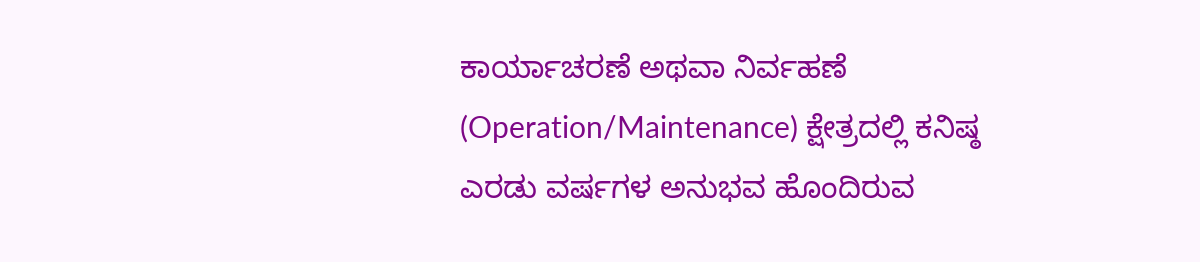ಕಾರ್ಯಾಚರಣೆ ಅಥವಾ ನಿರ್ವಹಣೆ (Operation/Maintenance) ಕ್ಷೇತ್ರದಲ್ಲಿ ಕನಿಷ್ಠ ಎರಡು ವರ್ಷಗಳ ಅನುಭವ ಹೊಂದಿರುವ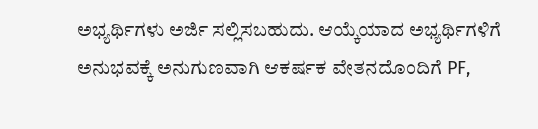ಅಭ್ಯರ್ಥಿಗಳು ಅರ್ಜಿ ಸಲ್ಲಿಸಬಹುದು. ಆಯ್ಕೆಯಾದ ಅಭ್ಯರ್ಥಿಗಳಿಗೆ ಅನುಭವಕ್ಕೆ ಅನುಗುಣವಾಗಿ ಆಕರ್ಷಕ ವೇತನದೊಂದಿಗೆ PF,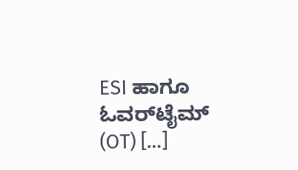ESI ಹಾಗೂ ಓವರ್‌ಟೈಮ್ (OT) […]